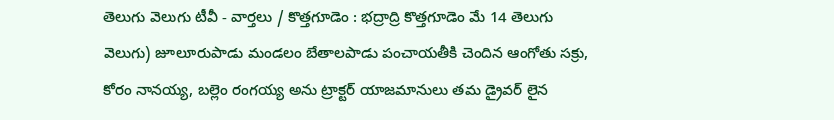తెలుగు వెలుగు టీవీ - వార్తలు / కొత్తగూడెం : భద్రాద్రి కొత్తగూడెం మే 14 తెలుగు వెలుగు) జూలూరుపాడు మండలం బేతాలపాడు పంచాయతీకి చెందిన ఆంగోతు సక్రు, కోరం నానయ్య, బల్లెం రంగయ్య అను ట్రాక్టర్ యాజమానులు తమ డ్రైవర్ లైన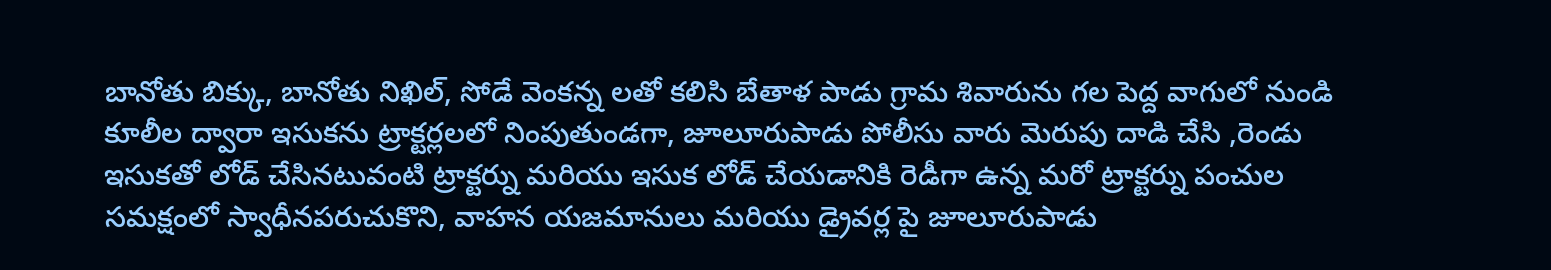బానోతు బిక్కు, బానోతు నిఖిల్, సోడే వెంకన్న లతో కలిసి బేతాళ పాడు గ్రామ శివారును గల పెద్ద వాగులో నుండి కూలీల ద్వారా ఇసుకను ట్రాక్టర్లలలో నింపుతుండగా, జూలూరుపాడు పోలీసు వారు మెరుపు దాడి చేసి ,రెండు ఇసుకతో లోడ్ చేసినటువంటి ట్రాక్టర్ను మరియు ఇసుక లోడ్ చేయడానికి రెడీగా ఉన్న మరో ట్రాక్టర్ను పంచుల సమక్షంలో స్వాధీనపరుచుకొని, వాహన యజమానులు మరియు డ్రైవర్ల పై జూలూరుపాడు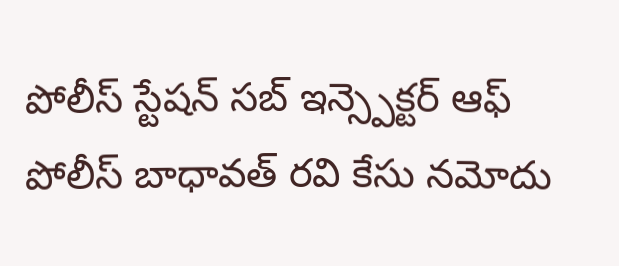పోలీస్ స్టేషన్ సబ్ ఇన్స్పెక్టర్ ఆఫ్ పోలీస్ బాధావత్ రవి కేసు నమోదు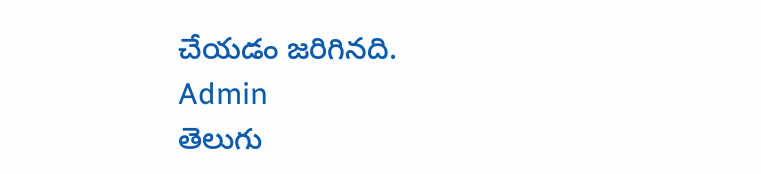చేయడం జరిగినది.
Admin
తెలుగు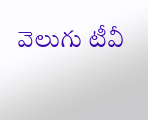వెలుగు టీవీ